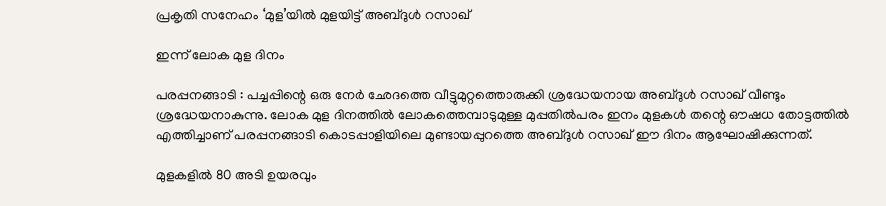പ്രകൃതി സനേഹം ‘മുള’യില്‍ മുളയിട്ട് അബ്ദുള്‍ റസാഖ്

ഇന്ന് ലോക മുള ദിനം

പരപ്പനങ്ങാടി : പച്ചപ്പിന്റെ ഒരു നേര്‍ ഛേദത്തെ വീട്ടുമുറ്റത്തൊരുക്കി ശ്രദ്ധേയനായ അബ്ദുള്‍ റസാഖ് വീണ്ടും ശ്രദ്ധേയനാകുന്നു. ലോക മുള ദിനത്തില്‍ ലോകത്തെമ്പാടുമുള്ള മുപ്പതില്‍പരം ഇനം മുളകള്‍ തന്റെ ഔഷധ തോട്ടത്തില്‍ എത്തിച്ചാണ് പരപ്പനങ്ങാടി കൊടപ്പാളിയിലെ മുണ്ടായപ്പുറത്തെ അബ്ദുള്‍ റസാഖ് ഈ ദിനം ആഘോഷിക്കുന്നത്.

മുളകളില്‍ 80 അടി ഉയരവും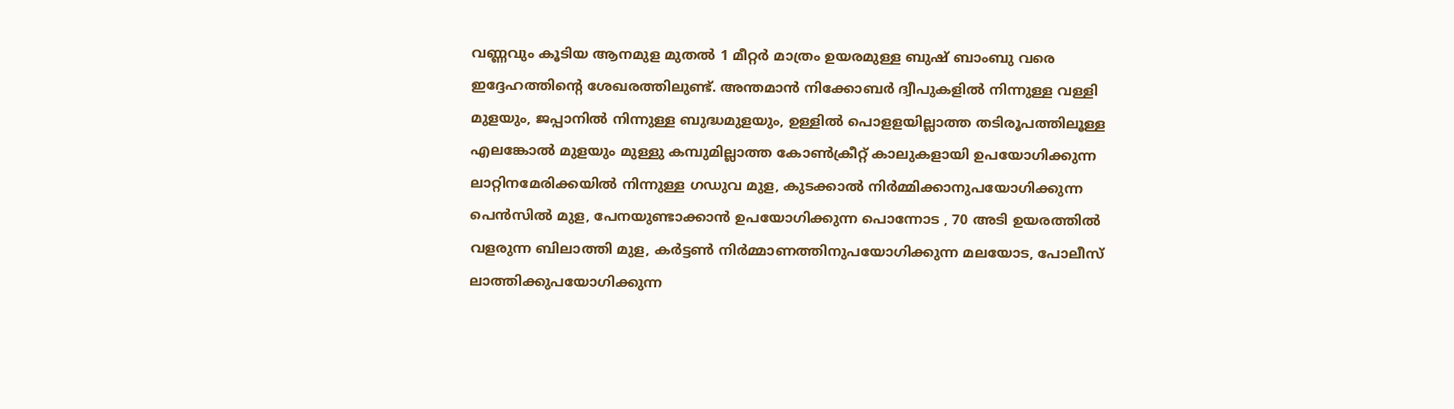വണ്ണവും കൂടിയ ആനമുള മുതല്‍ 1 മീറ്റര്‍ മാത്രം ഉയരമുള്ള ബുഷ് ബാംബു വരെ ഇദ്ദേഹത്തിന്റെ ശേഖരത്തിലുണ്ട്. അന്തമാന്‍ നിക്കോബര്‍ ദ്വീപുകളില്‍ നിന്നുള്ള വള്ളി മുളയും, ജപ്പാനില്‍ നിന്നുള്ള ബുദ്ധമുളയും, ഉള്ളില്‍ പൊളളയില്ലാത്ത തടിരൂപത്തിലൂള്ള എലങ്കോല്‍ മുളയും മുള്ളു കമ്പുമില്ലാത്ത കോണ്‍ക്രീറ്റ് കാലുകളായി ഉപയോഗിക്കുന്ന ലാറ്റിനമേരിക്കയില്‍ നിന്നുള്ള ഗഡുവ മുള, കുടക്കാല്‍ നിര്‍മ്മിക്കാനുപയോഗിക്കുന്ന പെന്‍സില്‍ മുള, പേനയുണ്ടാക്കാന്‍ ഉപയോഗിക്കുന്ന പൊന്നോട , 70 അടി ഉയരത്തില്‍ വളരുന്ന ബിലാത്തി മുള, കര്‍ട്ടണ്‍ നിര്‍മ്മാണത്തിനുപയോഗിക്കുന്ന മലയോട, പോലീസ് ലാത്തിക്കുപയോഗിക്കുന്ന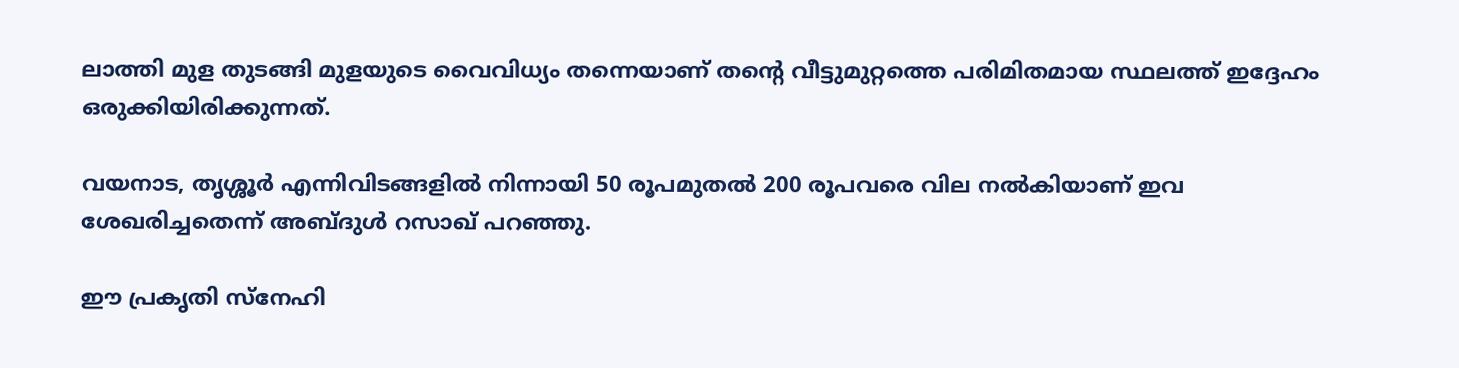ലാത്തി മുള തുടങ്ങി മുളയുടെ വൈവിധ്യം തന്നെയാണ് തന്റെ വീട്ടുമുറ്റത്തെ പരിമിതമായ സ്ഥലത്ത് ഇദ്ദേഹം ഒരുക്കിയിരിക്കുന്നത്.

വയനാട, തൃശ്ശൂര്‍ എന്നിവിടങ്ങളില്‍ നിന്നായി 50 രൂപമുതല്‍ 200 രൂപവരെ വില നല്‍കിയാണ് ഇവ ശേഖരിച്ചതെന്ന് അബ്ദുള്‍ റസാഖ് പറഞ്ഞു.

ഈ പ്രകൃതി സ്‌നേഹി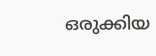ഒരുക്കിയ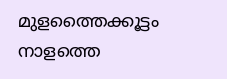മുളത്തൈക്കൂട്ടം നാളത്തെ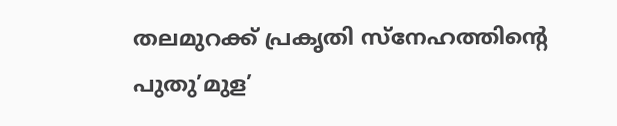തലമുറക്ക് പ്രകൃതി സ്‌നേഹത്തിന്റെ പുതു’മുള’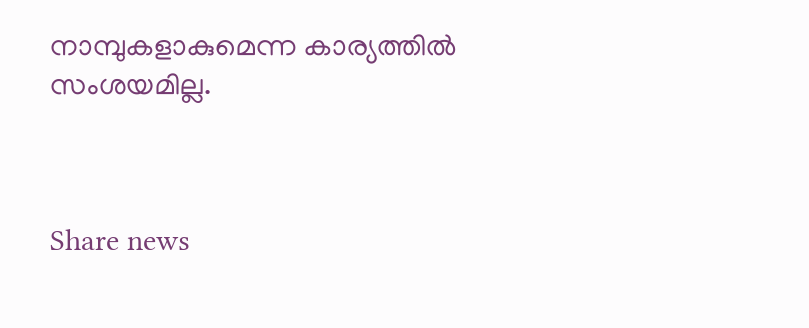നാമ്പുകളാകുമെന്ന കാര്യത്തില്‍ സംശയമില്ല.



Share news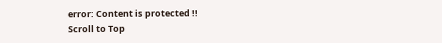error: Content is protected !!
Scroll to Top